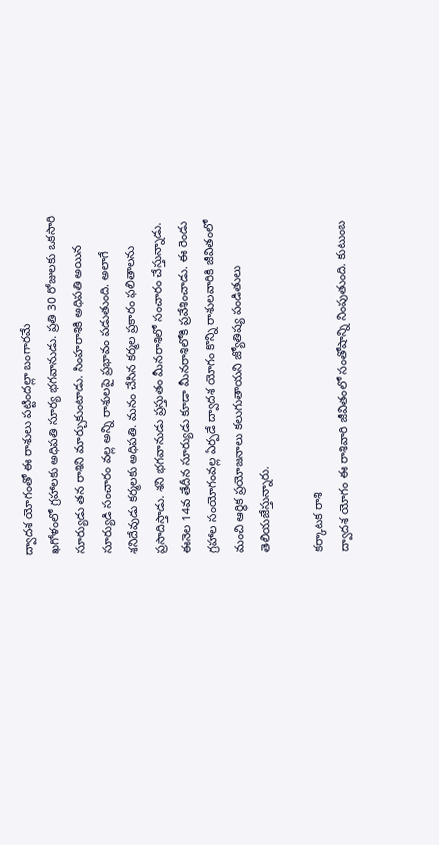ద్వాదశ యోగంతో ఈ రాశులు పట్టిందల్లా బంగారమే
ఖగోళంలో గ్రహాలకు అధిపతి సూర్య భగవానుడు. ప్రతి 30 రోజులకు ఒకసారి సూర్యుడు తన రాశిని మార్చుకుంటాడు. సింహరాశికి అధిపతి అయిన సూర్యుడి సంచారం వల్ల అన్ని రాశులపై ప్రభావం పడుతుంది. అలాగే శనిదేవుడు కర్మలకు అధిపతి. మనం చేసిన కర్మల ప్రకారం ఫలితాలను ప్రసాదిస్తాడు. శని భగవానుడు ప్రస్తుతం మీనరాశిలో సంచారం చేస్తున్నాడు.
ఈనెల 14వ తేదీన సూర్యుడు కూడా మీనరాశిలోకి ప్రవేశించాడు. ఈ రెండు గ్రహాల సంయోగంవల్ల ఏర్పడే ద్వాదశ యోగం కొన్ని రాశులవారికి జీవితంలో మంచి ఆర్థిక ప్రయోజనాలు కలుగుతాయని జ్యోతిష్య పండితులు తెలియజేస్తున్నారు.

కర్కాటక రాశి
ద్వాదశ యోగం ఈ రాశివారి జీవితంలో సంతోషాన్ని నింపుతుంది. కుటుంబ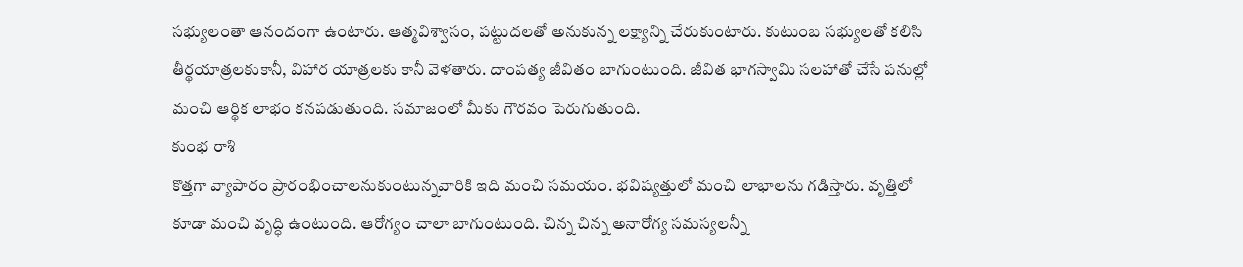సభ్యులంతా ఆనందంగా ఉంటారు. ఆత్మవిశ్వాసం, పట్టుదలతో అనుకున్న లక్ష్యాన్ని చేరుకుంటారు. కుటుంబ సభ్యులతో కలిసి తీర్థయాత్రలకుకానీ, విహార యాత్రలకు కానీ వెళతారు. దాంపత్య జీవితం బాగుంటుంది. జీవిత భాగస్వామి సలహాతో చేసే పనుల్లో మంచి ఆర్థిక లాభం కనపడుతుంది. సమాజంలో మీకు గౌరవం పెరుగుతుంది.
కుంభ రాశి
కొత్తగా వ్యాపారం ప్రారంభించాలనుకుంటున్నవారికి ఇది మంచి సమయం. భవిష్యత్తులో మంచి లాభాలను గడిస్తారు. వృత్తిలో కూడా మంచి వృద్ధి ఉంటుంది. ఆరోగ్యం చాలా బాగుంటుంది. చిన్న చిన్న అనారోగ్య సమస్యలన్నీ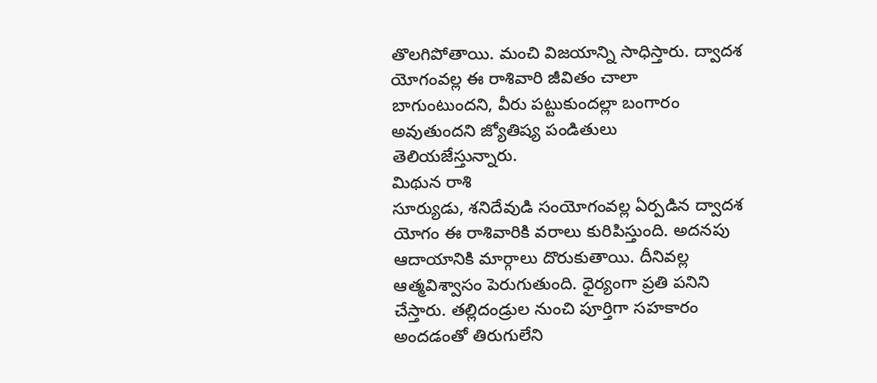తొలగిపోతాయి. మంచి విజయాన్ని సాధిస్తారు. ద్వాదశ యోగంవల్ల ఈ రాశివారి జీవితం చాలా బాగుంటుందని, వీరు పట్టుకుందల్లా బంగారం అవుతుందని జ్యోతిష్య పండితులు తెలియజేస్తున్నారు.
మిథున రాశి
సూర్యుడు, శనిదేవుడి సంయోగంవల్ల ఏర్పడిన ద్వాదశ యోగం ఈ రాశివారికి వరాలు కురిపిస్తుంది. అదనపు ఆదాయానికి మార్గాలు దొరుకుతాయి. దీనివల్ల ఆత్మవిశ్వాసం పెరుగుతుంది. ధైర్యంగా ప్రతి పనిని చేస్తారు. తల్లిదండ్రుల నుంచి పూర్తిగా సహకారం అందడంతో తిరుగులేని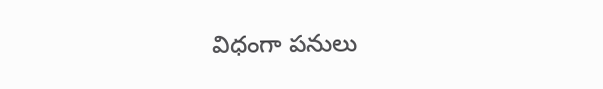విధంగా పనులు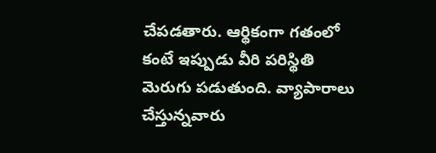చేపడతారు. ఆర్థికంగా గతంలో కంటే ఇప్పుడు వీరి పరిస్థితి మెరుగు పడుతుంది. వ్యాపారాలు చేస్తున్నవారు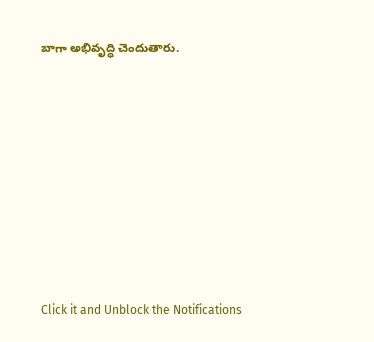బాగా అభివృద్ధి చెందుతారు.












Click it and Unblock the Notifications